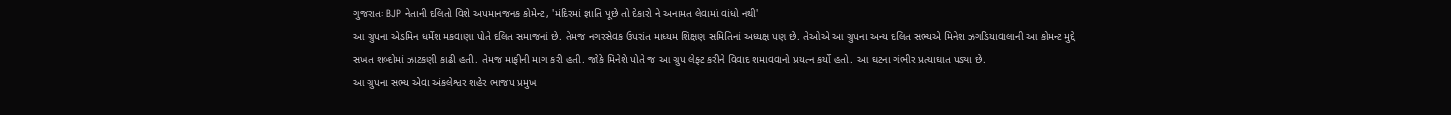ગુજરાતઃ BJP નેતાની દલિતો વિશે અપમાનજનક કોમેન્ટ, 'મંદિરમાં જ્ઞાતિ પૂછે તો દેકારો ને અનામત લેવામાં વાંધો નથી'
આ ગ્રુપના એડમિન ધર્મેશ મકવાણા પોતે દલિત સમાજનાં છે. તેમજ નગરસેવક ઉપરાંત માધ્યમ શિક્ષણ સમિતિનાં અધ્યક્ષ પણ છે. તેઓએ આ ગ્રુપના અન્ય દલિત સભ્યએ મિનેશ ઝગડિયાવાલાની આ કોમન્ટ મુદ્દે સખત શબ્દોમાં ઝાટકણી કાઢી હતી. તેમજ માફીની માગ કરી હતી. જોકે મિનેશે પોતે જ આ ગ્રુપ લેફ્ટ કરીને વિવાદ શમાવવાનો પ્રયત્ન કર્યો હતો. આ ઘટના ગંભીર પ્રત્યાઘાત પડ્યા છે.
આ ગ્રુપના સભ્ય એવા અંકલેશ્વર શહેર ભાજપ પ્રમુખ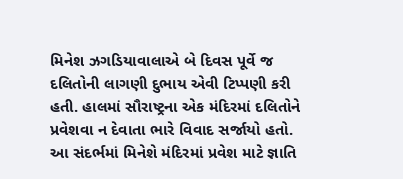મિનેશ ઝગડિયાવાલાએ બે દિવસ પૂર્વે જ દલિતોની લાગણી દુભાય એવી ટિપ્પણી કરી હતી. હાલમાં સૌરાષ્ટ્રના એક મંદિરમાં દલિતોને પ્રવેશવા ન દેવાતા ભારે વિવાદ સર્જાયો હતો. આ સંદર્ભમાં મિનેશે મંદિરમાં પ્રવેશ માટે જ્ઞાતિ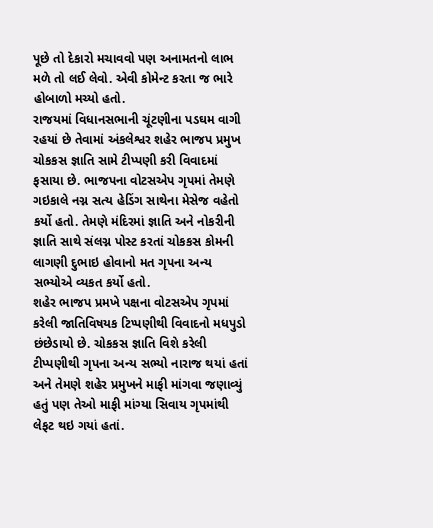પૂછે તો દેકારો મચાવવો પણ અનામતનો લાભ મળે તો લઈ લેવો. એવી કોમેન્ટ કરતા જ ભારે હોબાળો મચ્યો હતો.
રાજયમાં વિધાનસભાની ચૂંટણીના પડઘમ વાગી રહયાં છે તેવામાં અંકલેશ્વર શહેર ભાજપ પ્રમુખ ચોકકસ જ્ઞાતિ સામે ટીપ્પણી કરી વિવાદમાં ફસાયા છે. ભાજપના વોટસએપ ગૃપમાં તેમણે ગઇકાલે નગ્ન સત્ય હેડિંગ સાથેના મેસેજ વહેતો કર્યો હતો. તેમણે મંદિરમાં જ્ઞાતિ અને નોકરીની જ્ઞાતિ સાથે સંલગ્ન પોસ્ટ કરતાં ચોકકસ કોમની લાગણી દુભાઇ હોવાનો મત ગૃપના અન્ય સભ્યોએ વ્યકત કર્યો હતો.
શહેર ભાજપ પ્રમખે પક્ષના વોટસએપ ગૃપમાં કરેલી જાતિવિષયક ટિપ્પણીથી વિવાદનો મધપુડો છંછેડાયો છે. ચોકકસ જ્ઞાતિ વિશે કરેલી ટીપ્પણીથી ગૃપના અન્ય સભ્યો નારાજ થયાં હતાં અને તેમણે શહેર પ્રમુખને માફી માંગવા જણાવ્યું હતું પણ તેઓ માફી માંગ્યા સિવાય ગૃપમાંથી લેફટ થઇ ગયાં હતાં.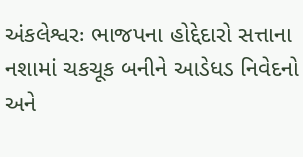અંકલેશ્વરઃ ભાજપના હોદ્દેદારો સત્તાના નશામાં ચકચૂક બનીને આડેધડ નિવેદનો અને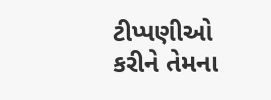ટીપ્પણીઓ કરીને તેમના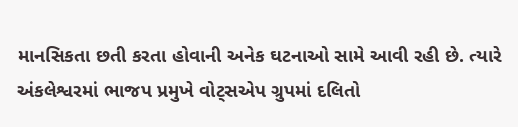માનસિકતા છતી કરતા હોવાની અનેક ઘટનાઓ સામે આવી રહી છે. ત્યારે અંકલેશ્વરમાં ભાજપ પ્રમુખે વોટ્સએપ ગ્રુપમાં દલિતો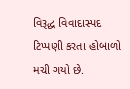વિરૂદ્ધ વિવાદાસ્પદ ટિપ્પણી કરતા હોબાળો મચી ગયો છે.